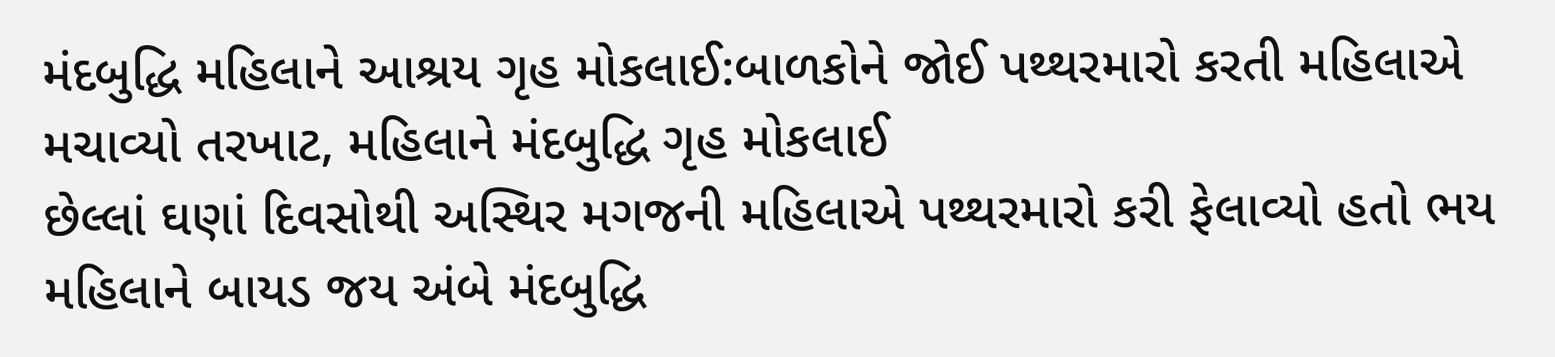મંદબુદ્ધિ મહિલાને આશ્રય ગૃહ મોકલાઈ:બાળકોને જોઈ પથ્થરમારો કરતી મહિલાએ મચાવ્યો તરખાટ, મહિલાને મંદબુદ્ધિ ગૃહ મોકલાઈ
છેલ્લાં ઘણાં દિવસોથી અસ્થિર મગજની મહિલાએ પથ્થરમારો કરી ફેલાવ્યો હતો ભય મહિલાને બાયડ જય અંબે મંદબુદ્ધિ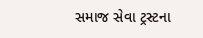સમાજ સેવા ટ્રસ્ટના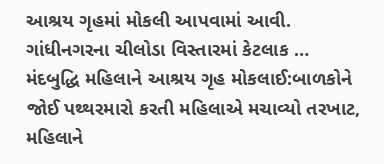આશ્રય ગૃહમાં મોકલી આપવામાં આવી. ગાંધીનગરના ચીલોડા વિસ્તારમાં કેટલાક …
મંદબુદ્ધિ મહિલાને આશ્રય ગૃહ મોકલાઈ:બાળકોને જોઈ પથ્થરમારો કરતી મહિલાએ મચાવ્યો તરખાટ, મહિલાને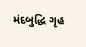મંદબુદ્ધિ ગૃહ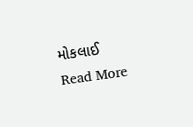મોકલાઈ Read More